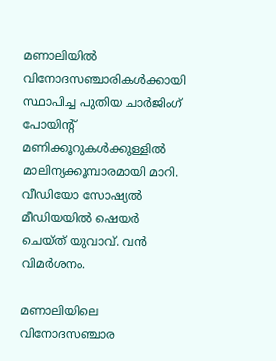മണാലിയിൽ വിനോദസഞ്ചാരികൾക്കായി സ്ഥാപിച്ച പുതിയ ചാർജിംഗ് പോയിന്റ് മണിക്കൂറുകൾക്കുള്ളിൽ മാലിന്യക്കൂമ്പാരമായി മാറി. വീഡിയോ സോഷ്യല്‍ മീഡിയയില്‍ ഷെയര്‍ ചെയ്ത് യുവാവ്. വന്‍ വിമര്‍ശനം.

മണാലിയിലെ വിനോദസഞ്ചാര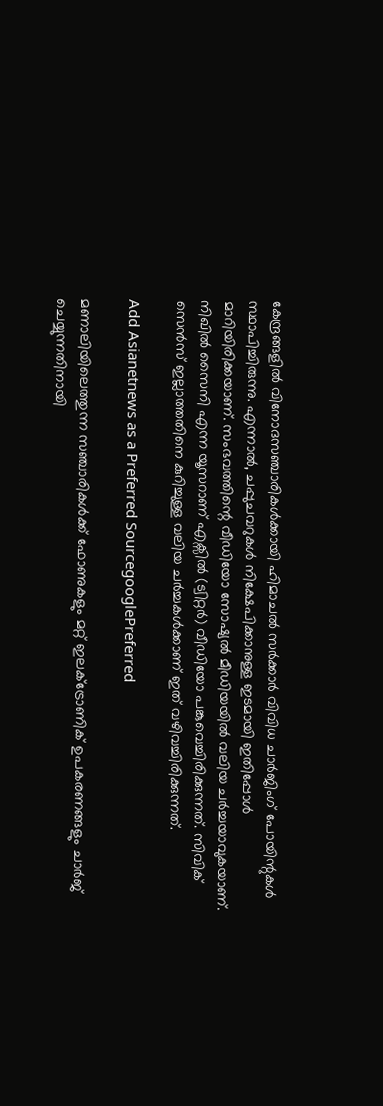കേന്ദ്രങ്ങളിൽ വിനോദസഞ്ചാരികൾക്കായി ഹിമാചൽ സർക്കാർ വിവിധ ചാർജിംഗ് പോയിന്റുകൾ സ്ഥാപിച്ചിരുന്നു. എന്നാൽ, ചപ്പുചവറുകൾ നിക്ഷേപിക്കാനുള്ള ഇടമായി ഇതിപ്പോൾ മാറിയിരിക്കയാണ്. സംഭവത്തിന്റെ വീഡിയോ സോഷ്യൽ മീഡിയയിൽ വലിയ ചർച്ചയാവുകയാണ്. നിഖിൽ സൈനി എന്ന യൂസറാണ് എക്സിൽ (ട്വിറ്റർ) വീഡിയോ പങ്കുവെച്ചിരിക്കുന്നത്. സിവിക് സെൻസ് ഇല്ലാത്തതിനെ കുറിച്ചുള്ള വലിയ ചർച്ചകൾക്കാണ് ഇത് വഴിവച്ചിരിക്കുന്നത്.

Add Asianetnews as a Preferred SourcegooglePreferred

മണാലിയിലെത്തുന്ന സഞ്ചാരികൾക്ക് ഫോണുകളും മറ്റ് ഇലക്ട്രോണിക് ഉപകരണങ്ങളും ചാർജ് ചെയ്യുന്നതിനായി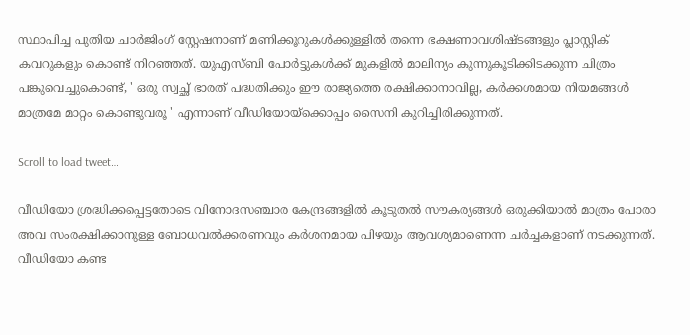സ്ഥാപിച്ച പുതിയ ചാർജിംഗ് സ്റ്റേഷനാണ് മണിക്കൂറുകൾക്കുള്ളിൽ തന്നെ ഭക്ഷണാവശിഷ്ടങ്ങളും പ്ലാസ്റ്റിക് കവറുകളും കൊണ്ട് നിറഞ്ഞത്. യുഎസ്ബി പോർട്ടുകൾക്ക് മുകളിൽ മാലിന്യം കുന്നുകൂടിക്കിടക്കുന്ന ചിത്രം പങ്കുവെച്ചുകൊണ്ട്, ' ഒരു സ്വച്ഛ് ഭാരത് പദ്ധതിക്കും ഈ രാജ്യത്തെ രക്ഷിക്കാനാവില്ല, കർക്കശമായ നിയമങ്ങൾ മാത്രമേ മാറ്റം കൊണ്ടുവരൂ ' എന്നാണ് വീഡിയോയ്ക്കൊപ്പം സൈനി കുറിച്ചിരിക്കുന്നത്.

Scroll to load tweet…

വീഡിയോ ശ്രദ്ധിക്കപ്പെട്ടതോടെ വിനോദസഞ്ചാര കേന്ദ്രങ്ങളിൽ കൂടുതൽ സൗകര്യങ്ങൾ ഒരുക്കിയാൽ മാത്രം പോരാ അവ സംരക്ഷിക്കാനുള്ള ബോധവൽക്കരണവും കർശനമായ പിഴയും ആവശ്യമാണെന്ന ചർച്ചകളാണ് നടക്കുന്നത്. വീഡിയോ കണ്ട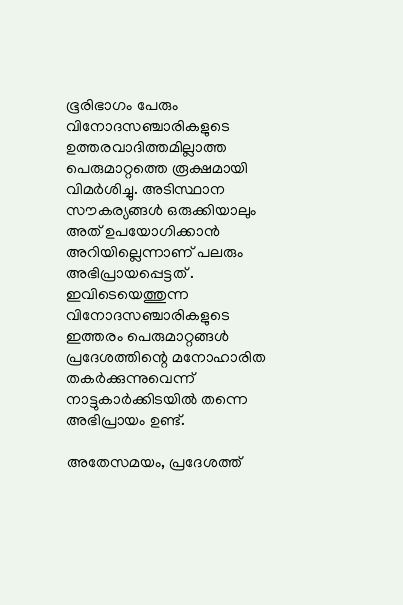ഭൂരിഭാഗം പേരും വിനോദസഞ്ചാരികളുടെ ഉത്തരവാദിത്തമില്ലാത്ത പെരുമാറ്റത്തെ രൂക്ഷമായി വിമർശിച്ചു. അടിസ്ഥാന സൗകര്യങ്ങൾ ഒരുക്കിയാലും അത് ഉപയോഗിക്കാൻ അറിയില്ലെന്നാണ് പലരും അഭിപ്രായപ്പെട്ടത് . ഇവിടെയെത്തുന്ന വിനോദസഞ്ചാരികളുടെ ഇത്തരം പെരുമാറ്റങ്ങൾ പ്രദേശത്തിന്റെ മനോഹാരിത തകർക്കുന്നുവെന്ന് നാട്ടുകാർക്കിടയിൽ തന്നെ അഭിപ്രായം ഉണ്ട്.

അതേസമയം, പ്രദേശത്ത്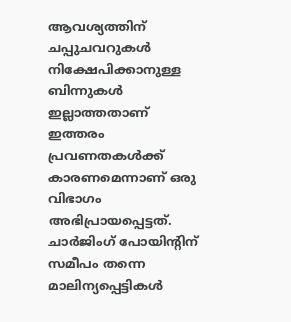ആവശ്യത്തിന് ചപ്പുചവറുകൾ നിക്ഷേപിക്കാനുള്ള ബിന്നുകൾ ഇല്ലാത്തതാണ് ഇത്തരം പ്രവണതകൾക്ക് കാരണമെന്നാണ് ഒരു വിഭാഗം അഭിപ്രായപ്പെട്ടത്. ചാർജിംഗ് പോയിന്റിന് സമീപം തന്നെ മാലിന്യപ്പെട്ടികൾ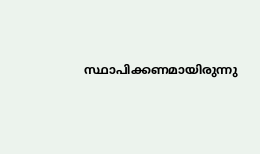സ്ഥാപിക്കണമായിരുന്നു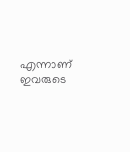എന്നാണ് ഇവരുടെ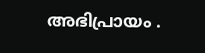അഭിപ്രായം .